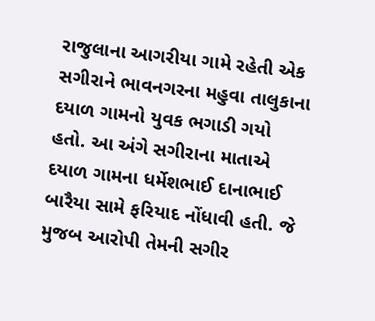રાજુલાના આગરીયા ગામે રહેતી એક સગીરાને ભાવનગરના મહુવા તાલુકાના દયાળ ગામનો યુવક ભગાડી ગયો હતો. આ અંગે સગીરાના માતાએ દયાળ ગામના ધર્મેશભાઈ દાનાભાઈ બારૈયા સામે ફરિયાદ નોંધાવી હતી. જે મુજબ આરોપી તેમની સગીર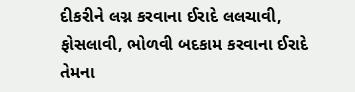દીકરીને લગ્ન કરવાના ઈરાદે લલચાવી, ફોસલાવી, ભોળવી બદકામ કરવાના ઈરાદે તેમના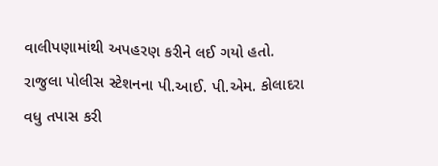વાલીપણામાંથી અપહરણ કરીને લઈ ગયો હતો. રાજુલા પોલીસ સ્ટેશનના પી.આઈ. પી.એમ. કોલાદરા વધુ તપાસ કરી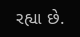રહ્યા છે.